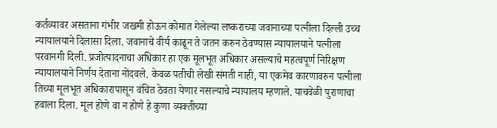कर्तव्यावर असताना गंभीर जखमी होऊन कोमात गेलेल्या लष्कराच्या जवानाच्या पत्नीला दिल्ली उच्च न्यायालयाने दिलासा दिला. जवानाचे वीर्य काढून ते जतन करुन ठेवण्यास न्यायालयाने पत्नीला परवानगी दिली. प्रजोत्पादनाचा अधिकार हा एक मूलभूत अधिकार असल्याचे महत्वपूर्ण निरिक्षण न्यायालयाने निर्णय देताना नोंदवले. केवळ पतीची लेखी संमती नाही, या एकमेव कारणावरुन पत्नीला तिच्या मूलभूत अधिकारापासून वंचित ठेवता येणार नसल्याचे न्यायालय म्हणाले. याचवेळी पुराणाचा हवाला दिला. मूल होणे वा न होणे हे कुणा व्यक्तीच्या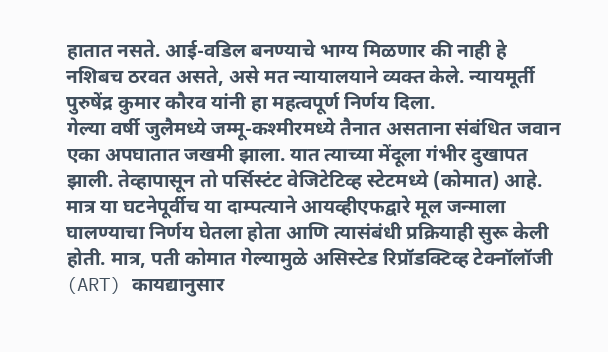हातात नसते. आई-वडिल बनण्याचे भाग्य मिळणार की नाही हे नशिबच ठरवत असते, असे मत न्यायालयाने व्यक्त केले. न्यायमूर्ती पुरुषेंद्र कुमार कौरव यांनी हा महत्वपूर्ण निर्णय दिला.
गेल्या वर्षी जुलैमध्ये जम्मू-कश्मीरमध्ये तैनात असताना संबंधित जवान एका अपघातात जखमी झाला. यात त्याच्या मेंदूला गंभीर दुखापत झाली. तेव्हापासून तो पर्सिस्टंट वेजिटेटिव्ह स्टेटमध्ये (कोमात) आहे. मात्र या घटनेपूर्वीच या दाम्पत्याने आयव्हीएफद्वारे मूल जन्माला घालण्याचा निर्णय घेतला होता आणि त्यासंबंधी प्रक्रियाही सुरू केली होती. मात्र, पती कोमात गेल्यामुळे असिस्टेड रिप्रॉडक्टिव्ह टेक्नॉलॉजी (ART) कायद्यानुसार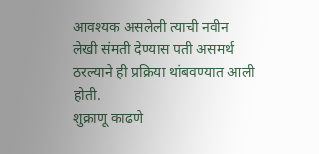आवश्यक असलेली त्याची नवीन लेखी संमती देण्यास पती असमर्थ ठरल्याने ही प्रक्रिया थांबवण्यात आली होती.
शुक्राणू काढणे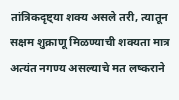तांत्रिकदृष्ट्या शक्य असले तरी, त्यातून सक्षम शुक्राणू मिळण्याची शक्यता मात्र अत्यंत नगण्य असल्याचे मत लष्कराने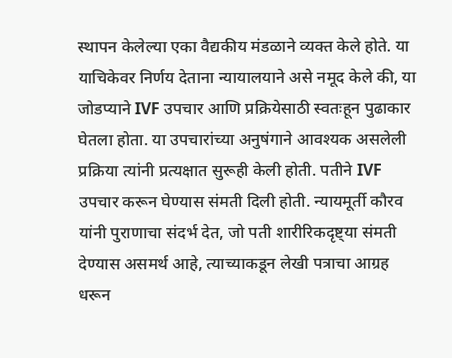स्थापन केलेल्या एका वैद्यकीय मंडळाने व्यक्त केले होते. या याचिकेवर निर्णय देताना न्यायालयाने असे नमूद केले की, या जोडप्याने IVF उपचार आणि प्रक्रियेसाठी स्वतःहून पुढाकार घेतला होता. या उपचारांच्या अनुषंगाने आवश्यक असलेली प्रक्रिया त्यांनी प्रत्यक्षात सुरूही केली होती. पतीने IVF उपचार करून घेण्यास संमती दिली होती. न्यायमूर्ती कौरव यांनी पुराणाचा संदर्भ देत, जो पती शारीरिकदृष्ट्या संमती देण्यास असमर्थ आहे, त्याच्याकडून लेखी पत्राचा आग्रह धरून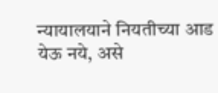न्यायालयाने नियतीच्या आड येऊ नये, असे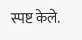स्पष्ट केले.